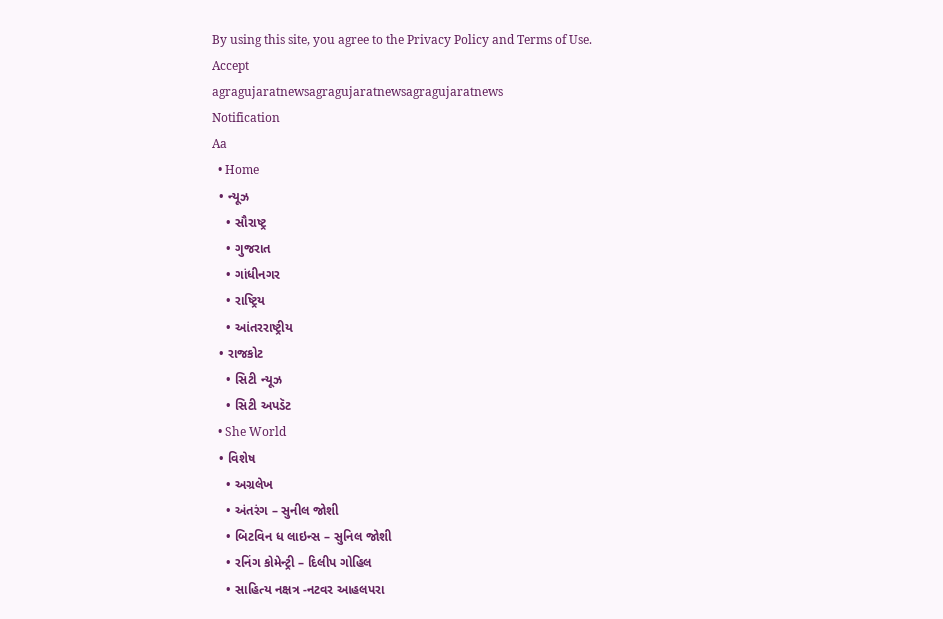By using this site, you agree to the Privacy Policy and Terms of Use.
Accept
agragujaratnewsagragujaratnewsagragujaratnews
Notification
Aa
  • Home
  • ન્યૂઝ
    • સૌરાષ્ટ્ર
    • ગુજરાત
    • ગાંધીનગર
    • રાષ્ટ્રિય
    • આંતરરાષ્ટ્રીય
  • રાજકોટ
    • સિટી ન્યૂઝ
    • સિટી અપડૅટ
  • She World
  • વિશેષ
    • અગ્રલેખ
    • અંતરંગ – સુનીલ જોશી
    • બિટવિન ધ લાઇન્સ – સુનિલ જોશી
    • રનિંગ કોમેન્ટ્રી – દિલીપ ગોહિલ
    • સાહિત્ય નક્ષત્ર -નટવર આહલપરા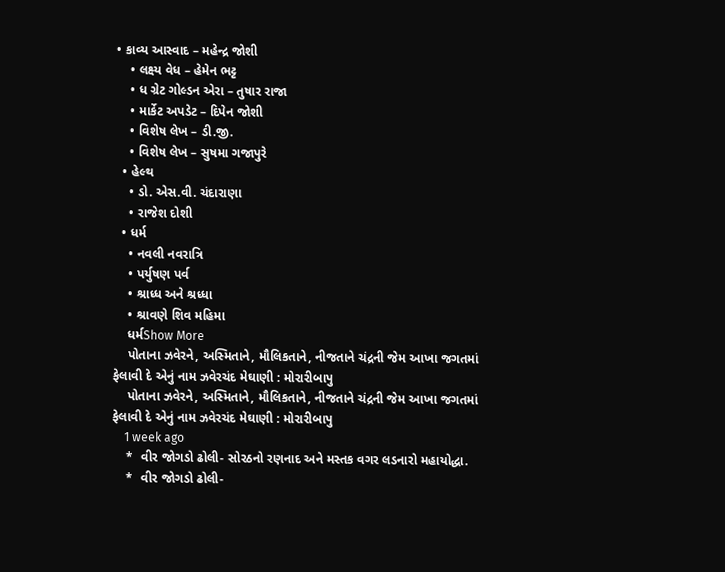• કાવ્ય આસ્વાદ – મહેન્દ્ર જોશી
    • લક્ષ્ય વેધ – હેમેન ભટ્ટ
    • ધ ગ્રેટ ગોલ્ડન એરા – તુષાર રાજા
    • માર્કેટ અપડેટ – દિપેન જોશી
    • વિશેષ લેખ – ડી.જી.
    • વિશેષ લેખ – સુષમા ગજાપુરે
  • હેલ્થ
    • ડો. એસ.વી. ચંદારાણા
    • રાજેશ દોશી
  • ધર્મ
    • નવલી નવરાત્રિ
    • પર્યુષણ પર્વ
    • શ્રાધ્ધ અને શ્રધ્ધા
    • શ્રાવણે શિવ મહિમા
    ધર્મShow More
    પોતાના ઝવેરને, અસ્મિતાને, મૌલિકતાને, નીજતાને ચંદ્રની જેમ આખા જગતમાં ફેલાવી દે એનું નામ ઝવેરચંદ મેઘાણી : મોરારીબાપુ
    પોતાના ઝવેરને, અસ્મિતાને, મૌલિકતાને, નીજતાને ચંદ્રની જેમ આખા જગતમાં ફેલાવી દે એનું નામ ઝવેરચંદ મેઘાણી : મોરારીબાપુ
    1 week ago
    *  વીર જોગડો ઢોલી- સોરઠનો રણનાદ અને મસ્તક વગર લડનારો મહાયોદ્ધા.
    *  વીર જોગડો ઢોલી-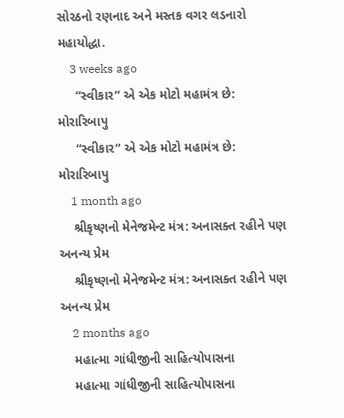સોરઠનો રણનાદ અને મસ્તક વગર લડનારો મહાયોદ્ધા.
    3 weeks ago
     “સ્વીકાર“ એ એક મોટો મહામંત્ર છે: મોરારિબાપુ
     “સ્વીકાર“ એ એક મોટો મહામંત્ર છે: મોરારિબાપુ
    1 month ago
    શ્રીકૃષ્ણનો મેનેજમેન્ટ મંત્ર: અનાસક્ત રહીને પણ અનન્ય પ્રેમ
    શ્રીકૃષ્ણનો મેનેજમેન્ટ મંત્ર: અનાસક્ત રહીને પણ અનન્ય પ્રેમ
    2 months ago
    મહાત્મા ગાંધીજીની સાહિત્યોપાસના
    મહાત્મા ગાંધીજીની સાહિત્યોપાસના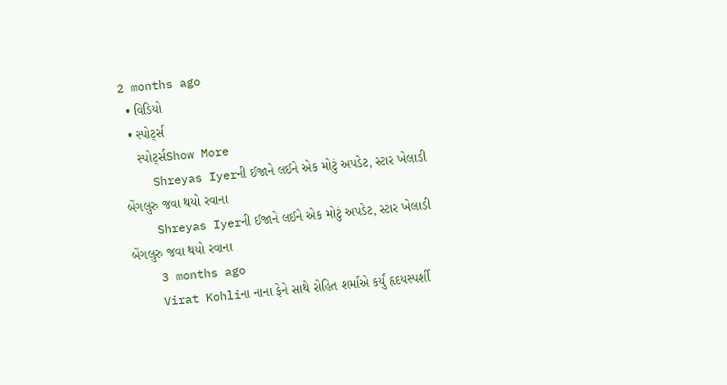2 months ago
  • વિડિયો
  • સ્પોર્ટ્સ
    સ્પોર્ટ્સShow More
    Shreyas Iyerની ઈજાને લઈને એક મોટું અપડેટ, સ્ટાર ખેલાડી બેંગલુરુ જવા થયો રવાના
    Shreyas Iyerની ઈજાને લઈને એક મોટું અપડેટ, સ્ટાર ખેલાડી બેંગલુરુ જવા થયો રવાના
    3 months ago
    Virat Kohliના નાના ફેને સાથે રોહિત શર્માએ કર્યું હૃદયસ્પર્શી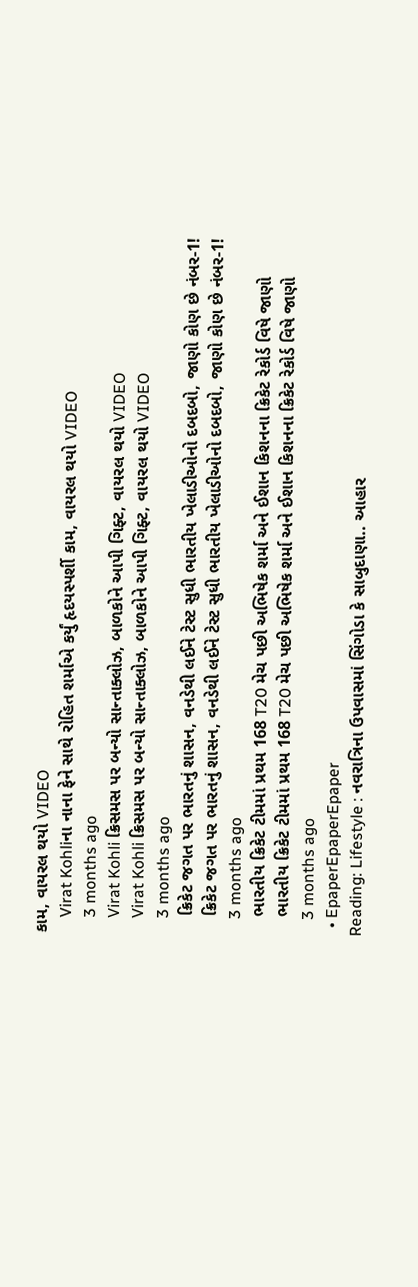કામ, વાયરલ થયો VIDEO
    Virat Kohliના નાના ફેને સાથે રોહિત શર્માએ કર્યું હૃદયસ્પર્શી કામ, વાયરલ થયો VIDEO
    3 months ago
    Virat Kohli ક્રિસમસ પર બન્યો સાન્તાક્લોઝ, બાળકોને આપી ગિફ્ટ, વાયરલ થયો VIDEO
    Virat Kohli ક્રિસમસ પર બન્યો સાન્તાક્લોઝ, બાળકોને આપી ગિફ્ટ, વાયરલ થયો VIDEO
    3 months ago
    ક્રિકેટ જગત પર ભારતનું શાસન, વનડેથી લઈને ટેસ્ટ સુધી ભારતીય ખેલાડીઓનો દબદબો, જાણો કોણ છે નંબર-1!
    ક્રિકેટ જગત પર ભારતનું શાસન, વનડેથી લઈને ટેસ્ટ સુધી ભારતીય ખેલાડીઓનો દબદબો, જાણો કોણ છે નંબર-1!
    3 months ago
    ભારતીય ક્રિકેટ ટીમમાં પ્રથમ 168 T20 મેચ પછી અભિષેક શર્મા અને ઈશાન કિશનના ક્રિકેટ રેકોર્ડ વિષે જાણો
    ભારતીય ક્રિકેટ ટીમમાં પ્રથમ 168 T20 મેચ પછી અભિષેક શર્મા અને ઈશાન કિશનના ક્રિકેટ રેકોર્ડ વિષે જાણો
    3 months ago
  • EpaperEpaperEpaper
Reading: Lifestyle : નવરાત્રિના ઉપવાસમાં સિંગોડા કે સાબુદાણા.. આહાર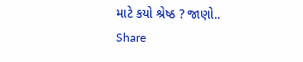માટે કયો શ્રેષ્ઠ ? જાણો..
Share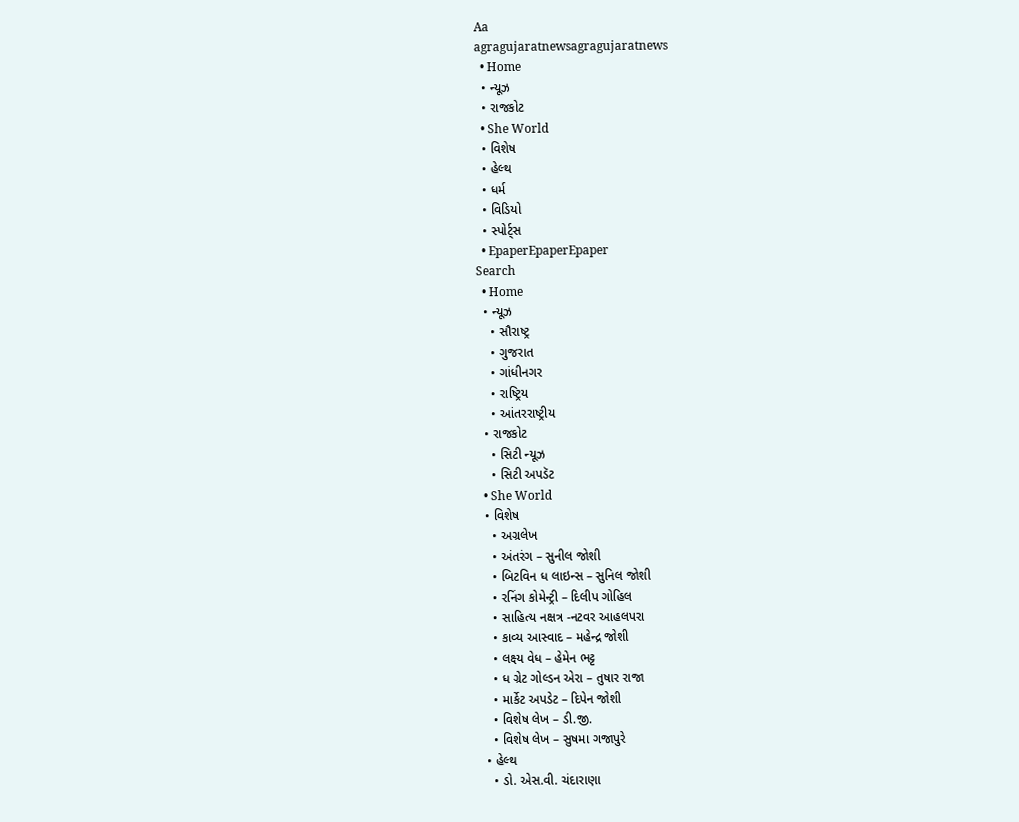Aa
agragujaratnewsagragujaratnews
  • Home
  • ન્યૂઝ
  • રાજકોટ
  • She World
  • વિશેષ
  • હેલ્થ
  • ધર્મ
  • વિડિયો
  • સ્પોર્ટ્સ
  • EpaperEpaperEpaper
Search
  • Home
  • ન્યૂઝ
    • સૌરાષ્ટ્ર
    • ગુજરાત
    • ગાંધીનગર
    • રાષ્ટ્રિય
    • આંતરરાષ્ટ્રીય
  • રાજકોટ
    • સિટી ન્યૂઝ
    • સિટી અપડૅટ
  • She World
  • વિશેષ
    • અગ્રલેખ
    • અંતરંગ – સુનીલ જોશી
    • બિટવિન ધ લાઇન્સ – સુનિલ જોશી
    • રનિંગ કોમેન્ટ્રી – દિલીપ ગોહિલ
    • સાહિત્ય નક્ષત્ર -નટવર આહલપરા
    • કાવ્ય આસ્વાદ – મહેન્દ્ર જોશી
    • લક્ષ્ય વેધ – હેમેન ભટ્ટ
    • ધ ગ્રેટ ગોલ્ડન એરા – તુષાર રાજા
    • માર્કેટ અપડેટ – દિપેન જોશી
    • વિશેષ લેખ – ડી.જી.
    • વિશેષ લેખ – સુષમા ગજાપુરે
  • હેલ્થ
    • ડો. એસ.વી. ચંદારાણા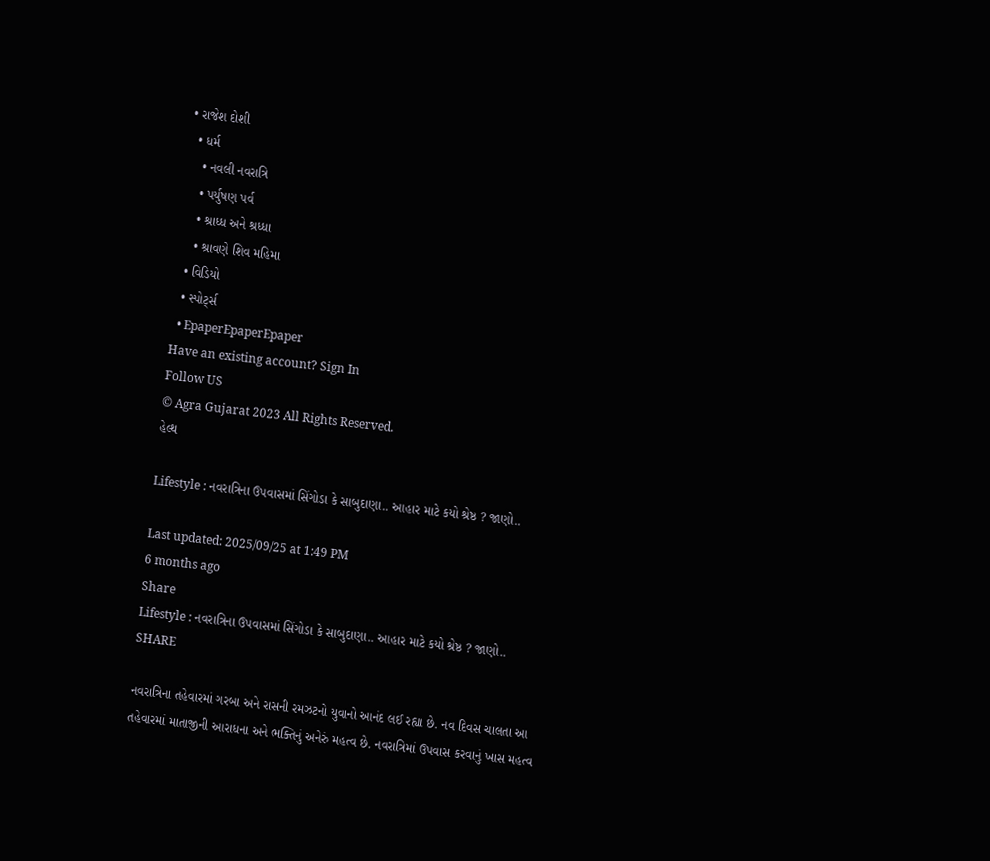• રાજેશ દોશી
  • ધર્મ
    • નવલી નવરાત્રિ
    • પર્યુષણ પર્વ
    • શ્રાધ્ધ અને શ્રધ્ધા
    • શ્રાવણે શિવ મહિમા
  • વિડિયો
  • સ્પોર્ટ્સ
  • EpaperEpaperEpaper
Have an existing account? Sign In
Follow US
© Agra Gujarat 2023 All Rights Reserved.
હેલ્થ

Lifestyle : નવરાત્રિના ઉપવાસમાં સિંગોડા કે સાબુદાણા.. આહાર માટે કયો શ્રેષ્ઠ ? જાણો..

Last updated: 2025/09/25 at 1:49 PM
6 months ago
Share
Lifestyle : નવરાત્રિના ઉપવાસમાં સિંગોડા કે સાબુદાણા.. આહાર માટે કયો શ્રેષ્ઠ ? જાણો..
SHARE

નવરાત્રિના તહેવારમાં ગરબા અને રાસની રમઝટનો યુવાનો આનંદ લઈ રહ્યા છે. નવ દિવસ ચાલતા આ તહેવારમાં માતાજીની આરાધના અને ભક્તિનું અનેરું મહત્વ છે. નવરાત્રિમાં ઉપવાસ કરવાનું ખાસ મહત્વ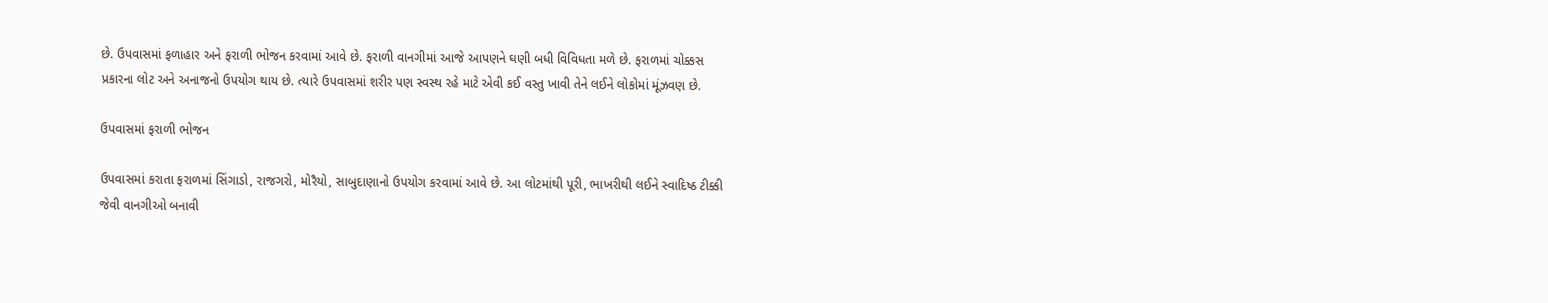છે. ઉપવાસમાં ફળાહાર અને ફરાળી ભોજન કરવામાં આવે છે. ફરાળી વાનગીમાં આજે આપણને ઘણી બધી વિવિધતા મળે છે. ફરાળમાં ચોક્કસ પ્રકારના લોટ અને અનાજનો ઉપયોગ થાય છે. ત્યારે ઉપવાસમાં શરીર પણ સ્વસ્થ રહે માટે એવી કઈ વસ્તુ ખાવી તેને લઈને લોકોમાં મૂંઝવણ છે.

ઉપવાસમાં ફરાળી ભોજન

ઉપવાસમાં કરાતા ફરાળમાં સિંગાડો, રાજગરો, મોરૈયો, સાબુદાણાનો ઉપયોગ કરવામાં આવે છે. આ લોટમાંથી પૂરી, ભાખરીથી લઈને સ્વાદિષ્ઠ ટીક્કી જેવી વાનગીઓ બનાવી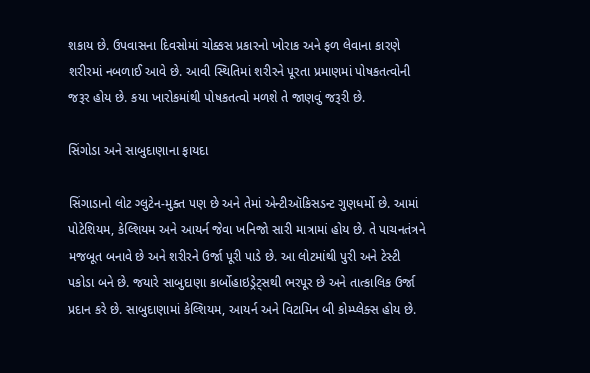શકાય છે. ઉપવાસના દિવસોમાં ચોક્કસ પ્રકારનો ખોરાક અને ફળ લેવાના કારણે શરીરમાં નબળાઈ આવે છે. આવી સ્થિતિમાં શરીરને પૂરતા પ્રમાણમાં પોષકતત્વોની જરૂર હોય છે. કયા ખારોકમાંથી પોષકતત્વો મળશે તે જાણવું જરૂરી છે.

સિંગોડા અને સાબુદાણાના ફાયદા

સિંગાડાનો લોટ ગ્લુટેન-મુક્ત પણ છે અને તેમાં એન્ટીઑકિસડન્ટ ગુણધર્મો છે. આમાં પોટેશિયમ, કેલ્શિયમ અને આયર્ન જેવા ખનિજો સારી માત્રામાં હોય છે. તે પાચનતંત્રને મજબૂત બનાવે છે અને શરીરને ઉર્જા પૂરી પાડે છે. આ લોટમાંથી પુરી અને ટેસ્ટી પકોડા બને છે. જયારે સાબુદાણા કાર્બોહાઇડ્રેટ્સથી ભરપૂર છે અને તાત્કાલિક ઉર્જા પ્રદાન કરે છે. સાબુદાણામાં કેલ્શિયમ, આયર્ન અને વિટામિન બી કોમ્પ્લેક્સ હોય છે.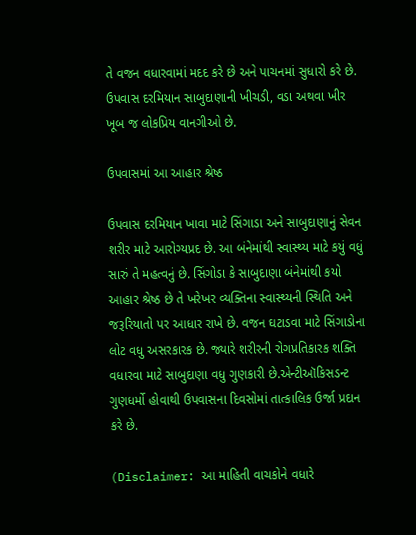તે વજન વધારવામાં મદદ કરે છે અને પાચનમાં સુધારો કરે છે. ઉપવાસ દરમિયાન સાબુદાણાની ખીચડી, વડા અથવા ખીર ખૂબ જ લોકપ્રિય વાનગીઓ છે.

ઉપવાસમાં આ આહાર શ્રેષ્ઠ

ઉપવાસ દરમિયાન ખાવા માટે સિંગાડા અને સાબુદાણાનું સેવન શરીર માટે આરોગ્યપ્રદ છે. આ બંનેમાંથી સ્વાસ્થ્ય માટે કયું વધું સારું તે મહત્વનું છે. સિંગોડા કે સાબુદાણા બંનેમાંથી કયો આહાર શ્રેષ્ઠ છે તે ખરેખર વ્યક્તિના સ્વાસ્થ્યની સ્થિતિ અને જરૂરિયાતો પર આધાર રાખે છે. વજન ઘટાડવા માટે સિંગાડોના લોટ વધુ અસરકારક છે. જ્યારે શરીરની રોગપ્રતિકારક શક્તિ વધારવા માટે સાબુદાણા વધુ ગુણકારી છે.એન્ટીઑકિસડન્ટ ગુણધર્મો હોવાથી ઉપવાસના દિવસોમાં તાત્કાલિક ઉર્જા પ્રદાન કરે છે.

(Disclaimer: આ માહિતી વાચકોને વધારે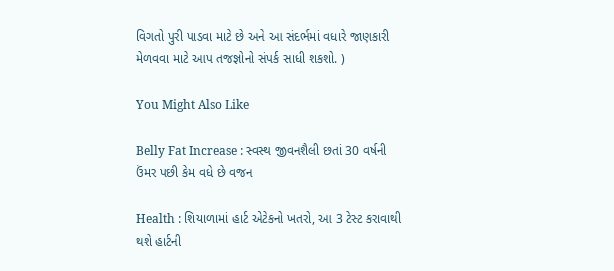વિગતો પુરી પાડવા માટે છે અને આ સંદર્ભમાં વધારે જાણકારી મેળવવા માટે આપ તજજ્ઞોનો સંપર્ક સાધી શકશો. )

You Might Also Like

Belly Fat Increase : સ્વસ્થ જીવનશૈલી છતાં 30 વર્ષની ઉંમર પછી કેમ વધે છે વજન

Health : શિયાળામાં હાર્ટ એટેકનો ખતરો, આ 3 ટેસ્ટ કરાવાથી થશે હાર્ટની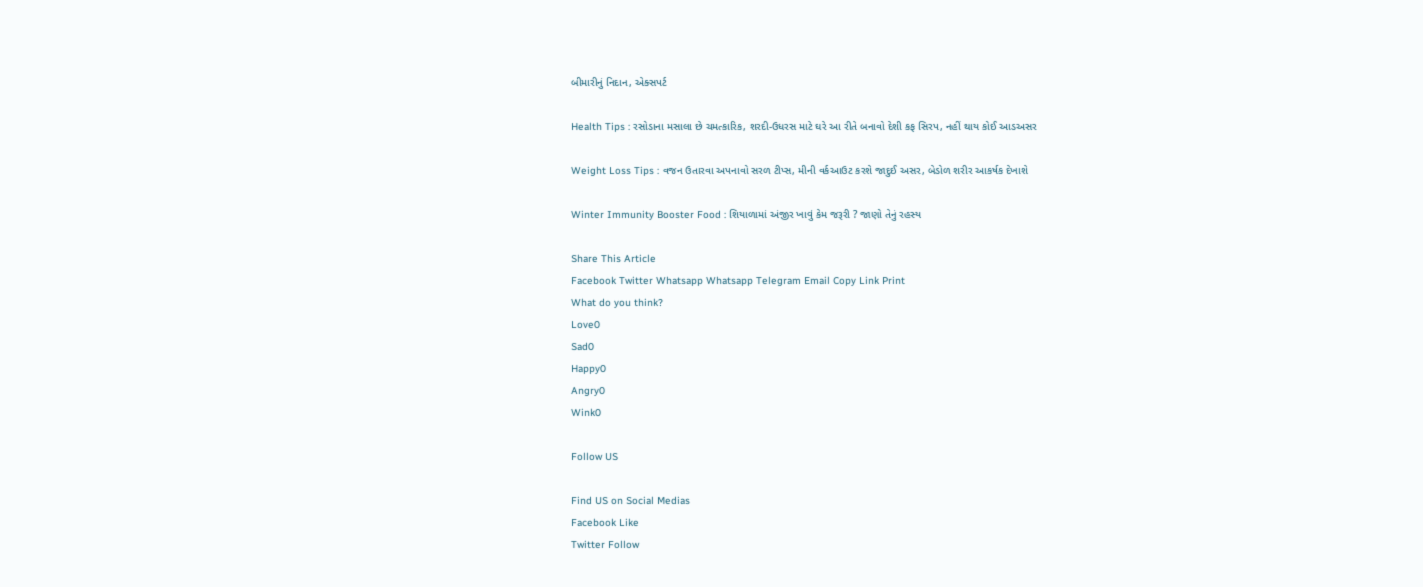બીમારીનું નિદાન, એક્સપર્ટ

Health Tips : રસોડાના મસાલા છે ચમત્કારિક, શરદી-ઉધરસ માટે ઘરે આ રીતે બનાવો દેશી કફ સિરપ, નહીં થાય કોઈ આડઅસર

Weight Loss Tips : વજન ઉતારવા અપનાવો સરળ ટીપ્સ, મીની વર્કઆઉટ કરશે જાદુઈ અસર, બેડોળ શરીર આકર્ષક દેખાશે

Winter Immunity Booster Food : શિયાળામાં અંજીર ખાવું કેમ જરૂરી ? જાણો તેનું રહસ્ય

Share This Article
Facebook Twitter Whatsapp Whatsapp Telegram Email Copy Link Print
What do you think?
Love0
Sad0
Happy0
Angry0
Wink0

Follow US

Find US on Social Medias
Facebook Like
Twitter Follow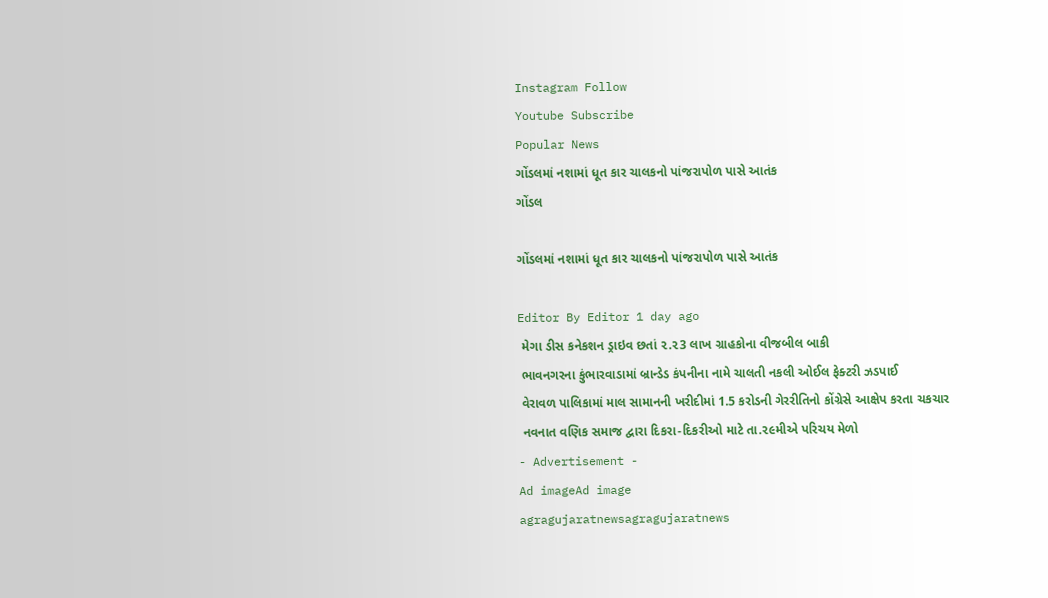Instagram Follow
Youtube Subscribe
Popular News
ગોંડલમાં નશામાં ધૂત કાર ચાલકનો પાંજરાપોળ પાસે આતંક
ગોંડલ

ગોંડલમાં નશામાં ધૂત કાર ચાલકનો પાંજરાપોળ પાસે આતંક

Editor By Editor 1 day ago
 મેગા ડીસ કનેકશન ડ્રાઇવ છતાં ૨.૨3 લાખ ગ્રાહકોના વીજબીલ બાકી
 ભાવનગરના કુંભારવાડામાં બ્રાન્ડેડ કંપનીના નામે ચાલતી નકલી ઓઈલ ફેક્ટરી ઝડપાઈ
 વેરાવળ પાલિકામાં માલ સામાનની ખરીદીમાં 1.5 કરોડની ગેરરીતિનો કોંગ્રેસે આક્ષેપ કરતા ચકચાર
 નવનાત વણિક સમાજ દ્વારા દિકરા-દિકરીઓ માટે તા.૨૯મીએ પરિચય મેળો
- Advertisement -
Ad imageAd image
agragujaratnewsagragujaratnews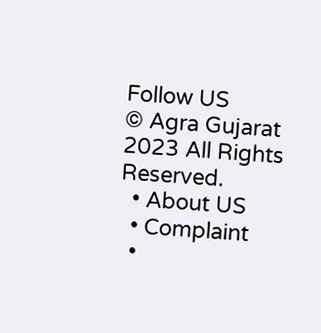Follow US
© Agra Gujarat 2023 All Rights Reserved.
  • About US
  • Complaint
  •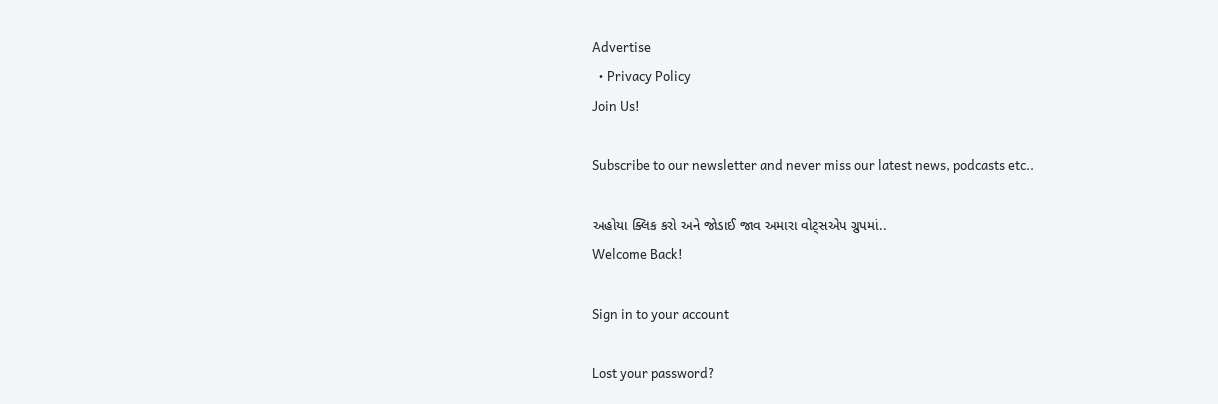Advertise
  • Privacy Policy
Join Us!

Subscribe to our newsletter and never miss our latest news, podcasts etc..

અહોયા ક્લિક કરો અને જોડાઈ જાવ અમારા વોટ્સએપ ગ્રુપમાં..
Welcome Back!

Sign in to your account

Lost your password?